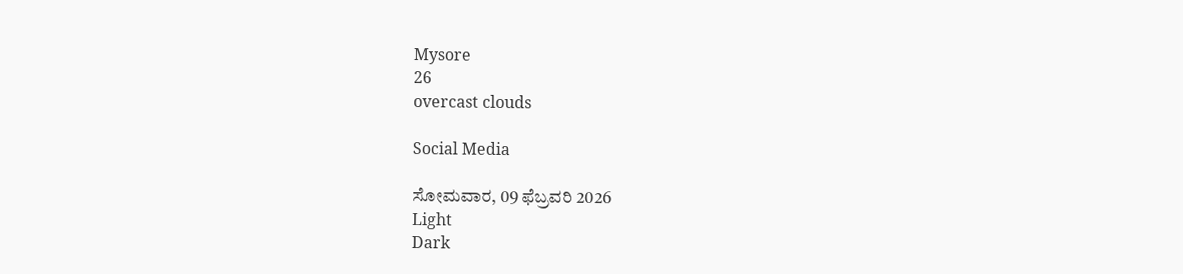Mysore
26
overcast clouds

Social Media

ಸೋಮವಾರ, 09 ಫೆಬ್ರವರಿ 2026
Light
Dark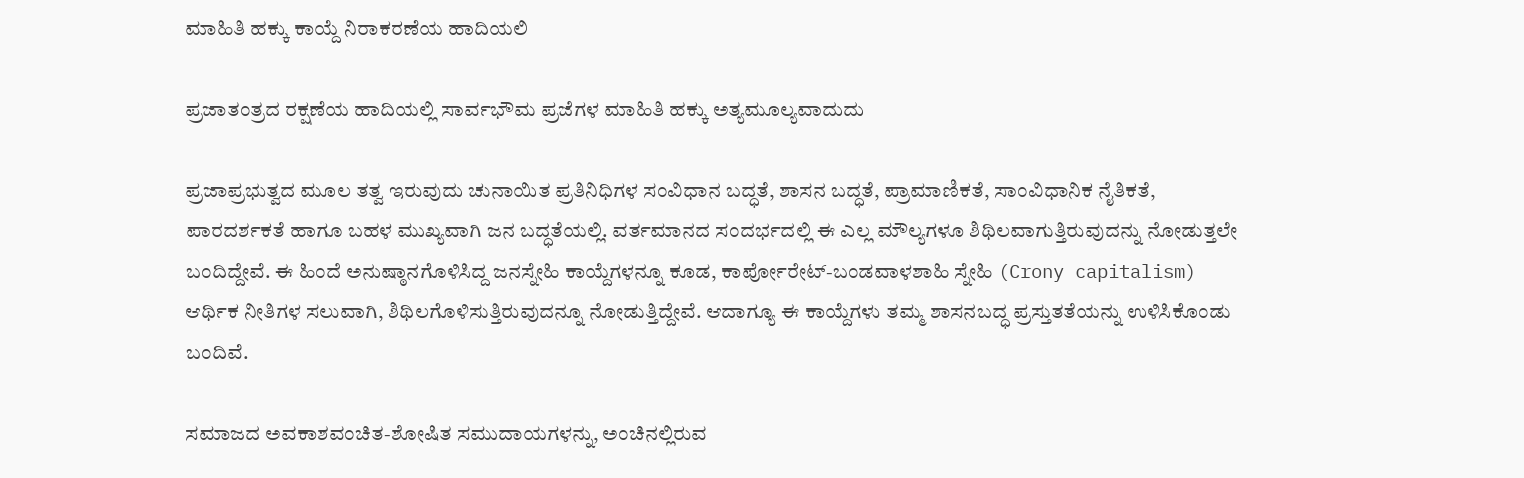ಮಾಹಿತಿ ಹಕ್ಕು ಕಾಯ್ದೆ ನಿರಾಕರಣೆಯ ಹಾದಿಯಲಿ

ಪ್ರಜಾತಂತ್ರದ ರಕ್ಷಣೆಯ ಹಾದಿಯಲ್ಲಿ ಸಾರ್ವಭೌಮ ಪ್ರಜೆಗಳ ಮಾಹಿತಿ ಹಕ್ಕು ಅತ್ಯಮೂಲ್ಯವಾದುದು

ಪ್ರಜಾಪ್ರಭುತ್ವದ ಮೂಲ ತತ್ವ ಇರುವುದು ಚುನಾಯಿತ ಪ್ರತಿನಿಧಿಗಳ ಸಂವಿಧಾನ ಬದ್ಧತೆ, ಶಾಸನ ಬದ್ಧತೆ, ಪ್ರಾಮಾಣಿಕತೆ, ಸಾಂವಿಧಾನಿಕ ನೈತಿಕತೆ, ಪಾರದರ್ಶಕತೆ ಹಾಗೂ ಬಹಳ ಮುಖ್ಯವಾಗಿ ಜನ ಬದ್ಧತೆಯಲ್ಲಿ. ವರ್ತಮಾನದ ಸಂದರ್ಭದಲ್ಲಿ ಈ ಎಲ್ಲ ಮೌಲ್ಯಗಳೂ ಶಿಥಿಲವಾಗುತ್ತಿರುವುದನ್ನು ನೋಡುತ್ತಲೇ ಬಂದಿದ್ದೇವೆ. ಈ ಹಿಂದೆ ಅನುಷ್ಠಾನಗೊಳಿಸಿದ್ದ ಜನಸ್ನೇಹಿ ಕಾಯ್ದೆಗಳನ್ನೂ ಕೂಡ, ಕಾರ್ಪೋರೇಟ್-ಬಂಡವಾಳಶಾಹಿ ಸ್ನೇಹಿ (Crony capitalism) ಆರ್ಥಿಕ ನೀತಿಗಳ ಸಲುವಾಗಿ, ಶಿಥಿಲಗೊಳಿಸುತ್ತಿರುವುದನ್ನೂ ನೋಡುತ್ತಿದ್ದೇವೆ. ಆದಾಗ್ಯೂ ಈ ಕಾಯ್ದೆಗಳು ತಮ್ಮ ಶಾಸನಬದ್ಧ ಪ್ರಸ್ತುತತೆಯನ್ನು ಉಳಿಸಿಕೊಂಡು ಬಂದಿವೆ.

ಸಮಾಜದ ಅವಕಾಶವಂಚಿತ-ಶೋಷಿತ ಸಮುದಾಯಗಳನ್ನು, ಅಂಚಿನಲ್ಲಿರುವ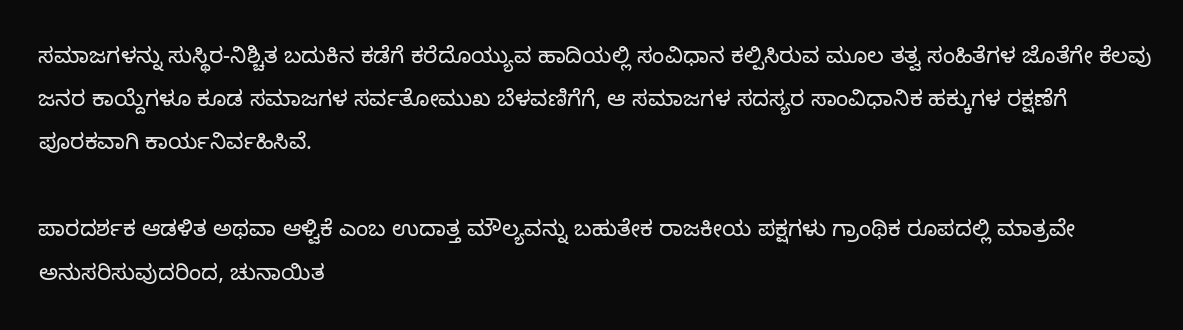ಸಮಾಜಗಳನ್ನು ಸುಸ್ಥಿರ-ನಿಶ್ಚಿತ ಬದುಕಿನ ಕಡೆಗೆ ಕರೆದೊಯ್ಯುವ ಹಾದಿಯಲ್ಲಿ ಸಂವಿಧಾನ ಕಲ್ಪಿಸಿರುವ ಮೂಲ ತತ್ವ ಸಂಹಿತೆಗಳ ಜೊತೆಗೇ ಕೆಲವು ಜನರ ಕಾಯ್ದೆಗಳೂ ಕೂಡ ಸಮಾಜಗಳ ಸರ್ವತೋಮುಖ ಬೆಳವಣಿಗೆಗೆ, ಆ ಸಮಾಜಗಳ ಸದಸ್ಯರ ಸಾಂವಿಧಾನಿಕ ಹಕ್ಕುಗಳ ರಕ್ಷಣೆಗೆ ಪೂರಕವಾಗಿ ಕಾರ್ಯನಿರ್ವಹಿಸಿವೆ.

ಪಾರದರ್ಶಕ ಆಡಳಿತ ಅಥವಾ ಆಳ್ವಿಕೆ ಎಂಬ ಉದಾತ್ತ ಮೌಲ್ಯವನ್ನು ಬಹುತೇಕ ರಾಜಕೀಯ ಪಕ್ಷಗಳು ಗ್ರಾಂಥಿಕ ರೂಪದಲ್ಲಿ ಮಾತ್ರವೇ ಅನುಸರಿಸುವುದರಿಂದ, ಚುನಾಯಿತ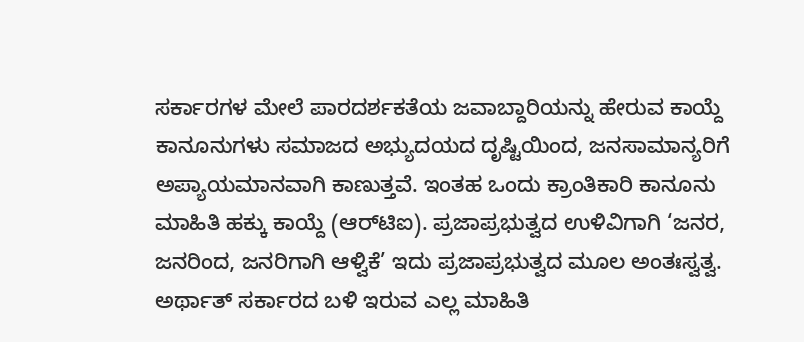ಸರ್ಕಾರಗಳ ಮೇಲೆ ಪಾರದರ್ಶಕತೆಯ ಜವಾಬ್ದಾರಿಯನ್ನು ಹೇರುವ ಕಾಯ್ದೆ ಕಾನೂನುಗಳು ಸಮಾಜದ ಅಭ್ಯುದಯದ ದೃಷ್ಟಿಯಿಂದ, ಜನಸಾಮಾನ್ಯರಿಗೆ ಅಪ್ಯಾಯಮಾನವಾಗಿ ಕಾಣುತ್ತವೆ. ಇಂತಹ ಒಂದು ಕ್ರಾಂತಿಕಾರಿ ಕಾನೂನು ಮಾಹಿತಿ ಹಕ್ಕು ಕಾಯ್ದೆ (ಆರ್‌ಟಿಐ). ಪ್ರಜಾಪ್ರಭುತ್ವದ ಉಳಿವಿಗಾಗಿ ‘ಜನರ, ಜನರಿಂದ, ಜನರಿಗಾಗಿ ಆಳ್ವಿಕೆ’ ಇದು ಪ್ರಜಾಪ್ರಭುತ್ವದ ಮೂಲ ಅಂತಃಸ್ವತ್ವ. ಅರ್ಥಾತ್ ಸರ್ಕಾರದ ಬಳಿ ಇರುವ ಎಲ್ಲ ಮಾಹಿತಿ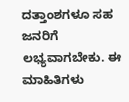ದತ್ತಾಂಶಗಳೂ ಸಹ ಜನರಿಗೆ ಲಭ್ಯವಾಗಬೇಕು. ಈ ಮಾಹಿತಿಗಳು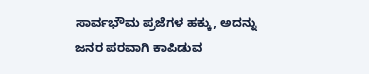ಸಾರ್ವಭೌಮ ಪ್ರಜೆಗಳ ಹಕ್ಕು, ಅದನ್ನು ಜನರ ಪರವಾಗಿ ಕಾಪಿಡುವ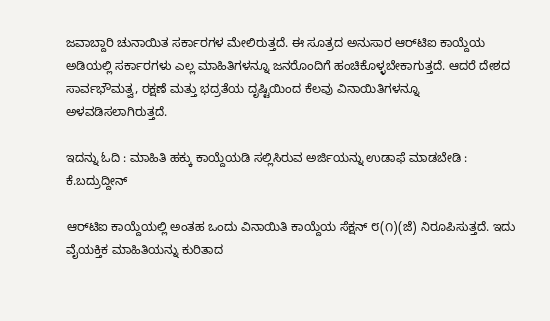ಜವಾಬ್ದಾರಿ ಚುನಾಯಿತ ಸರ್ಕಾರಗಳ ಮೇಲಿರುತ್ತದೆ. ಈ ಸೂತ್ರದ ಅನುಸಾರ ಆರ್‌ಟಿಐ ಕಾಯ್ದೆಯ ಅಡಿಯಲ್ಲಿ ಸರ್ಕಾರಗಳು ಎಲ್ಲ ಮಾಹಿತಿಗಳನ್ನೂ ಜನರೊಂದಿಗೆ ಹಂಚಿಕೊಳ್ಳಬೇಕಾಗುತ್ತದೆ. ಆದರೆ ದೇಶದ ಸಾರ್ವಭೌಮತ್ವ, ರಕ್ಷಣೆ ಮತ್ತು ಭದ್ರತೆಯ ದೃಷ್ಟಿಯಿಂದ ಕೆಲವು ವಿನಾಯಿತಿಗಳನ್ನೂ ಅಳವಡಿಸಲಾಗಿರುತ್ತದೆ.

ಇದನ್ನು ಓದಿ : ಮಾಹಿತಿ ಹಕ್ಕು ಕಾಯ್ದೆಯಡಿ ಸಲ್ಲಿಸಿರುವ ಅರ್ಜಿಯನ್ನು ಉಡಾಫೆ ಮಾಡಬೇಡಿ : ಕೆ.ಬದ್ರುದ್ದೀನ್

ಆರ್‌ಟಿಐ ಕಾಯ್ದೆಯಲ್ಲಿ ಅಂತಹ ಒಂದು ವಿನಾಯಿತಿ ಕಾಯ್ದೆಯ ಸೆಕ್ಷನ್ ೮(೧)(ಜೆ) ನಿರೂಪಿಸುತ್ತದೆ. ಇದು ವೈಯಕ್ತಿಕ ಮಾಹಿತಿಯನ್ನು ಕುರಿತಾದ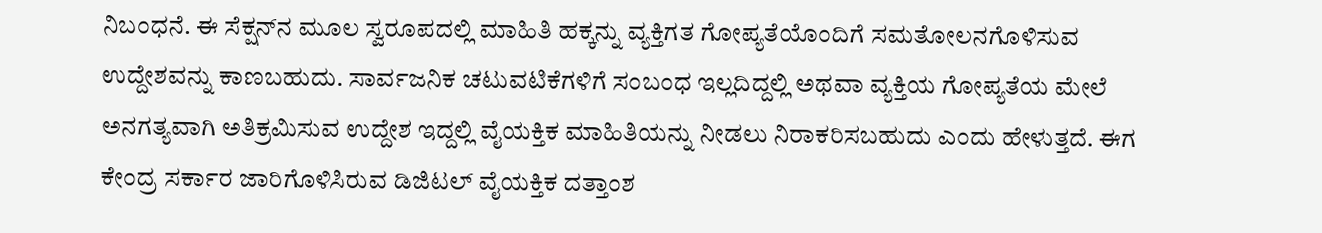ನಿಬಂಧನೆ. ಈ ಸೆಕ್ಷನ್‌ನ ಮೂಲ ಸ್ವರೂಪದಲ್ಲಿ ಮಾಹಿತಿ ಹಕ್ಕನ್ನು ವ್ಯಕ್ತಿಗತ ಗೋಪ್ಯತೆಯೊಂದಿಗೆ ಸಮತೋಲನಗೊಳಿಸುವ ಉದ್ದೇಶವನ್ನು ಕಾಣಬಹುದು. ಸಾರ್ವಜನಿಕ ಚಟುವಟಿಕೆಗಳಿಗೆ ಸಂಬಂಧ ಇಲ್ಲದಿದ್ದಲ್ಲಿ ಅಥವಾ ವ್ಯಕ್ತಿಯ ಗೋಪ್ಯತೆಯ ಮೇಲೆ ಅನಗತ್ಯವಾಗಿ ಅತಿಕ್ರಮಿಸುವ ಉದ್ದೇಶ ಇದ್ದಲ್ಲಿ ವೈಯಕ್ತಿಕ ಮಾಹಿತಿಯನ್ನು ನೀಡಲು ನಿರಾಕರಿಸಬಹುದು ಎಂದು ಹೇಳುತ್ತದೆ. ಈಗ ಕೇಂದ್ರ ಸರ್ಕಾರ ಜಾರಿಗೊಳಿಸಿರುವ ಡಿಜಿಟಲ್ ವೈಯಕ್ತಿಕ ದತ್ತಾಂಶ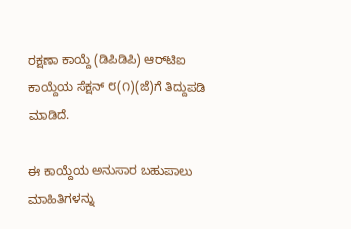ರಕ್ಷಣಾ ಕಾಯ್ದೆ (ಡಿಪಿಡಿಪಿ) ಆರ್‌ಟಿಐ ಕಾಯ್ದೆಯ ಸೆಕ್ಷನ್ ೮(೧)(ಜೆ)ಗೆ ತಿದ್ದುಪಡಿ ಮಾಡಿದೆ.

ಈ ಕಾಯ್ದೆಯ ಅನುಸಾರ ಬಹುಪಾಲು ಮಾಹಿತಿಗಳನ್ನು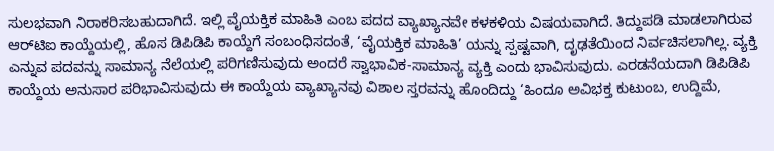ಸುಲಭವಾಗಿ ನಿರಾಕರಿಸಬಹುದಾಗಿದೆ. ಇಲ್ಲಿ ವೈಯಕ್ತಿಕ ಮಾಹಿತಿ ಎಂಬ ಪದದ ವ್ಯಾಖ್ಯಾನವೇ ಕಳಕಳಿಯ ವಿಷಯವಾಗಿದೆ. ತಿದ್ದುಪಡಿ ಮಾಡಲಾಗಿರುವ ಆರ್‌ಟಿಐ ಕಾಯ್ದೆಯಲ್ಲಿ, ಹೊಸ ಡಿಪಿಡಿಪಿ ಕಾಯ್ದೆಗೆ ಸಂಬಂಧಿಸದಂತೆ, ‘ವೈಯಕ್ತಿಕ ಮಾಹಿತಿ’ ಯನ್ನು ಸ್ಪಷ್ಟವಾಗಿ, ದೃಢತೆಯಿಂದ ನಿರ್ವಚಿಸಲಾಗಿಲ್ಲ. ವ್ಯಕ್ತಿ ಎನ್ನುವ ಪದವನ್ನು ಸಾಮಾನ್ಯ ನೆಲೆಯಲ್ಲಿ ಪರಿಗಣಿಸುವುದು ಅಂದರೆ ಸ್ವಾಭಾವಿಕ-ಸಾಮಾನ್ಯ ವ್ಯಕ್ತಿ ಎಂದು ಭಾವಿಸುವುದು. ಎರಡನೆಯದಾಗಿ ಡಿಪಿಡಿಪಿ ಕಾಯ್ದೆಯ ಅನುಸಾರ ಪರಿಭಾವಿಸುವುದು ಈ ಕಾಯ್ದೆಯ ವ್ಯಾಖ್ಯಾನವು ವಿಶಾಲ ಸ್ತರವನ್ನು ಹೊಂದಿದ್ದು ‘ಹಿಂದೂ ಅವಿಭಕ್ತ ಕುಟುಂಬ, ಉದ್ದಿಮೆ,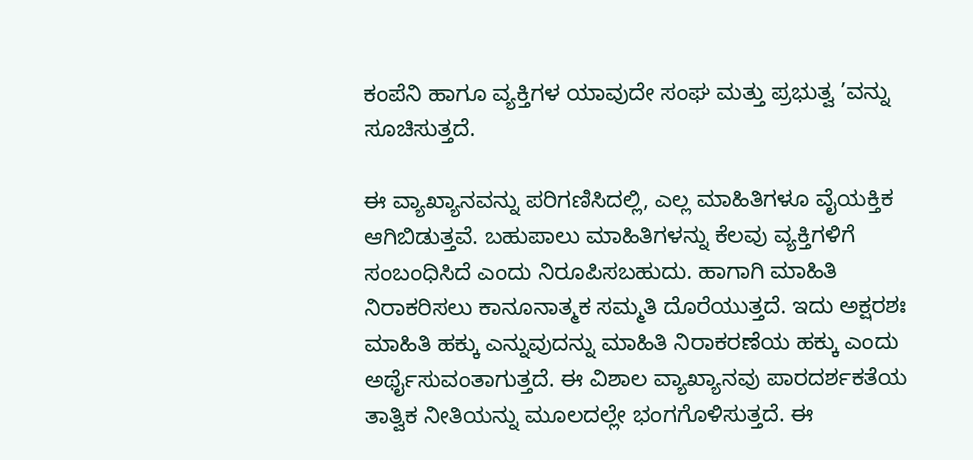ಕಂಪೆನಿ ಹಾಗೂ ವ್ಯಕ್ತಿಗಳ ಯಾವುದೇ ಸಂಘ ಮತ್ತು ಪ್ರಭುತ್ವ ’ವನ್ನು ಸೂಚಿಸುತ್ತದೆ.

ಈ ವ್ಯಾಖ್ಯಾನವನ್ನು ಪರಿಗಣಿಸಿದಲ್ಲಿ, ಎಲ್ಲ ಮಾಹಿತಿಗಳೂ ವೈಯಕ್ತಿಕ ಆಗಿಬಿಡುತ್ತವೆ. ಬಹುಪಾಲು ಮಾಹಿತಿಗಳನ್ನು ಕೆಲವು ವ್ಯಕ್ತಿಗಳಿಗೆ ಸಂಬಂಧಿಸಿದೆ ಎಂದು ನಿರೂಪಿಸಬಹುದು. ಹಾಗಾಗಿ ಮಾಹಿತಿ ನಿರಾಕರಿಸಲು ಕಾನೂನಾತ್ಮಕ ಸಮ್ಮತಿ ದೊರೆಯುತ್ತದೆ. ಇದು ಅಕ್ಷರಶಃ ಮಾಹಿತಿ ಹಕ್ಕು ಎನ್ನುವುದನ್ನು ಮಾಹಿತಿ ನಿರಾಕರಣೆಯ ಹಕ್ಕು ಎಂದು ಅರ್ಥೈಸುವಂತಾಗುತ್ತದೆ. ಈ ವಿಶಾಲ ವ್ಯಾಖ್ಯಾನವು ಪಾರದರ್ಶಕತೆಯ ತಾತ್ವಿಕ ನೀತಿಯನ್ನು ಮೂಲದಲ್ಲೇ ಭಂಗಗೊಳಿಸುತ್ತದೆ. ಈ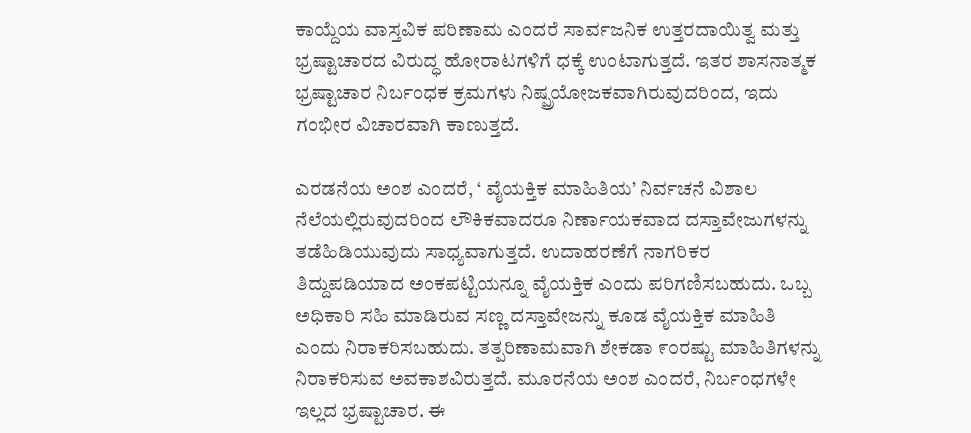ಕಾಯ್ದೆಯ ವಾಸ್ತವಿಕ ಪರಿಣಾಮ ಎಂದರೆ ಸಾರ್ವಜನಿಕ ಉತ್ತರದಾಯಿತ್ವ ಮತ್ತು ಭ್ರಷ್ಟಾಚಾರದ ವಿರುದ್ಧ ಹೋರಾಟಗಳಿಗೆ ಧಕ್ಕೆ ಉಂಟಾಗುತ್ತದೆ. ಇತರ ಶಾಸನಾತ್ಮಕ ಭ್ರಷ್ಟಾಚಾರ ನಿರ್ಬಂಧಕ ಕ್ರಮಗಳು ನಿಷ್ಪ್ರಯೋಜಕವಾಗಿರುವುದರಿಂದ, ಇದು ಗಂಭೀರ ವಿಚಾರವಾಗಿ ಕಾಣುತ್ತದೆ.

ಎರಡನೆಯ ಅಂಶ ಎಂದರೆ, ‘ ವೈಯಕ್ತಿಕ ಮಾಹಿತಿಯ’ ನಿರ್ವಚನೆ ವಿಶಾಲ ನೆಲೆಯಲ್ಲಿರುವುದರಿಂದ ಲೌಕಿಕವಾದರೂ ನಿರ್ಣಾಯಕವಾದ ದಸ್ತಾವೇಜುಗಳನ್ನು ತಡೆಹಿಡಿಯುವುದು ಸಾಧ್ಯವಾಗುತ್ತದೆ. ಉದಾಹರಣೆಗೆ ನಾಗರಿಕರ ತಿದ್ದುಪಡಿಯಾದ ಅಂಕಪಟ್ಟಿಯನ್ನೂ ವೈಯಕ್ತಿಕ ಎಂದು ಪರಿಗಣಿಸಬಹುದು. ಒಬ್ಬ ಅಧಿಕಾರಿ ಸಹಿ ಮಾಡಿರುವ ಸಣ್ಣ ದಸ್ತಾವೇಜನ್ನು ಕೂಡ ವೈಯಕ್ತಿಕ ಮಾಹಿತಿ ಎಂದು ನಿರಾಕರಿಸಬಹುದು. ತತ್ಪರಿಣಾಮವಾಗಿ ಶೇಕಡಾ ೯೦ರಷ್ಟು ಮಾಹಿತಿಗಳನ್ನು ನಿರಾಕರಿಸುವ ಅವಕಾಶವಿರುತ್ತದೆ. ಮೂರನೆಯ ಅಂಶ ಎಂದರೆ, ನಿರ್ಬಂಧಗಳೇ ಇಲ್ಲದ ಭ್ರಷ್ಟಾಚಾರ. ಈ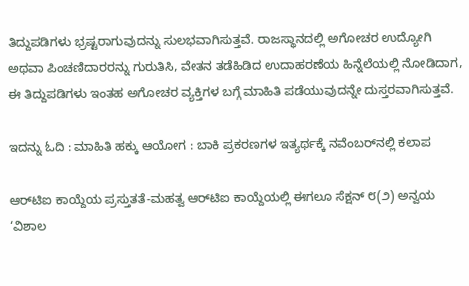ತಿದ್ದುಪಡಿಗಳು ಭ್ರಷ್ಟರಾಗುವುದನ್ನು ಸುಲಭವಾಗಿಸುತ್ತವೆ. ರಾಜಸ್ಥಾನದಲ್ಲಿ ಅಗೋಚರ ಉದ್ಯೋಗಿ ಅಥವಾ ಪಿಂಚಣಿದಾರರನ್ನು ಗುರುತಿಸಿ, ವೇತನ ತಡೆಹಿಡಿದ ಉದಾಹರಣೆಯ ಹಿನ್ನೆಲೆಯಲ್ಲಿ ನೋಡಿದಾಗ, ಈ ತಿದ್ದುಪಡಿಗಳು ಇಂತಹ ಅಗೋಚರ ವ್ಯಕ್ತಿಗಳ ಬಗ್ಗೆ ಮಾಹಿತಿ ಪಡೆಯುವುದನ್ನೇ ದುಸ್ತರವಾಗಿಸುತ್ತವೆ.

ಇದನ್ನು ಓದಿ : ಮಾಹಿತಿ ಹಕ್ಕು ಆಯೋಗ : ಬಾಕಿ ಪ್ರಕರಣಗಳ ಇತ್ಯರ್ಥಕ್ಕೆ ನವೆಂಬರ್‌ನಲ್ಲಿ ಕಲಾಪ

ಆರ್‌ಟಿಐ ಕಾಯ್ದೆಯ ಪ್ರಸ್ತುತತೆ-ಮಹತ್ವ ಆರ್‌ಟಿಐ ಕಾಯ್ದೆಯಲ್ಲಿ ಈಗಲೂ ಸೆಕ್ಷನ್ ೮(೨) ಅನ್ವಯ ‘ವಿಶಾಲ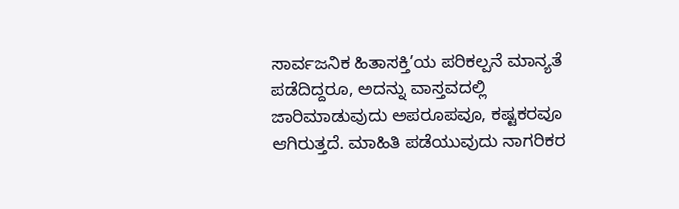ಸಾರ್ವಜನಿಕ ಹಿತಾಸಕ್ತಿ’ಯ ಪರಿಕಲ್ಪನೆ ಮಾನ್ಯತೆ ಪಡೆದಿದ್ದರೂ, ಅದನ್ನು ವಾಸ್ತವದಲ್ಲಿ ಜಾರಿಮಾಡುವುದು ಅಪರೂಪವೂ, ಕಷ್ಟಕರವೂ ಆಗಿರುತ್ತದೆ. ಮಾಹಿತಿ ಪಡೆಯುವುದು ನಾಗರಿಕರ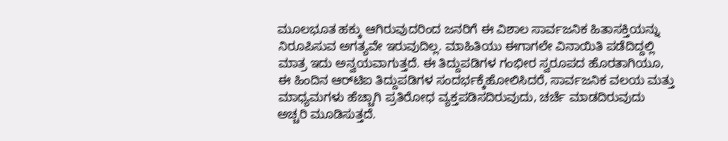ಮೂಲಭೂತ ಹಕ್ಕು ಆಗಿರುವುದರಿಂದ ಜನರಿಗೆ ಈ ವಿಶಾಲ ಸಾರ್ವಜನಿಕ ಹಿತಾಸಕ್ತಿಯನ್ನು ನಿರೂಪಿಸುವ ಅಗತ್ಯವೇ ಇರುವುದಿಲ್ಲ. ಮಾಹಿತಿಯು ಈಗಾಗಲೇ ವಿನಾಯಿತಿ ಪಡೆದಿದ್ದಲ್ಲಿ ಮಾತ್ರ ಇದು ಅನ್ವಯವಾಗುತ್ತದೆ. ಈ ತಿದ್ದುಪಡಿಗಳ ಗಂಭೀರ ಸ್ವರೂಪದ ಹೊರತಾಗಿಯೂ, ಈ ಹಿಂದಿನ ಆರ್‌ಟಿಐ ತಿದ್ದುಪಡಿಗಳ ಸಂದರ್ಭಕ್ಕೆಹೋಲಿಸಿದರೆ, ಸಾರ್ವಜನಿಕ ವಲಯ ಮತ್ತು ಮಾಧ್ಯಮಗಳು ಹೆಚ್ಚಾಗಿ ಪ್ರತಿರೋಧ ವ್ಯಕ್ತಪಡಿಸದಿರುವುದು, ಚರ್ಚೆ ಮಾಡದಿರುವುದು ಅಚ್ಚರಿ ಮೂಡಿಸುತ್ತದೆ.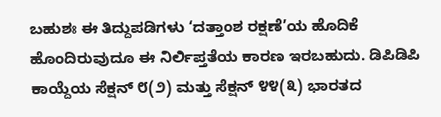ಬಹುಶಃ ಈ ತಿದ್ದುಪಡಿಗಳು ‘ದತ್ತಾಂಶ ರಕ್ಷಣೆ’ಯ ಹೊದಿಕೆ ಹೊಂದಿರುವುದೂ ಈ ನಿರ್ಲಿಪ್ತತೆಯ ಕಾರಣ ಇರಬಹುದು. ಡಿಪಿಡಿಪಿ ಕಾಯ್ದೆಯ ಸೆಕ್ಷನ್ ೮(೨) ಮತ್ತು ಸೆಕ್ಷನ್ ೪೪(೩) ಭಾರತದ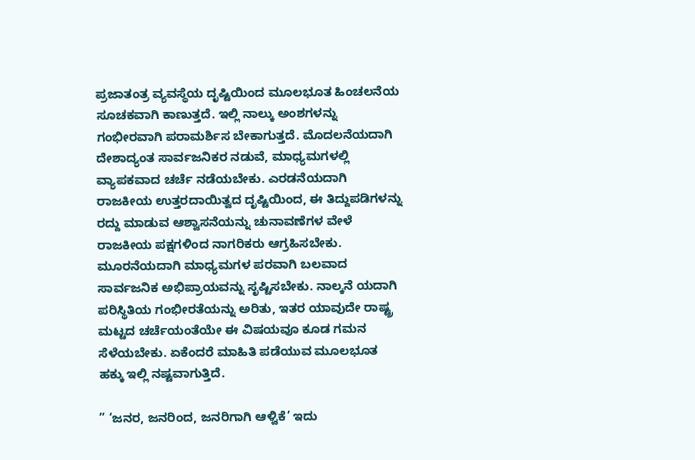ಪ್ರಜಾತಂತ್ರ ವ್ಯವಸ್ಥೆಯ ದೃಷ್ಟಿಯಿಂದ ಮೂಲಭೂತ ಹಿಂಚಲನೆಯ ಸೂಚಕವಾಗಿ ಕಾಣುತ್ತದೆ. ಇಲ್ಲಿ ನಾಲ್ಕು ಅಂಶಗಳನ್ನು ಗಂಭೀರವಾಗಿ ಪರಾಮರ್ಶಿಸ ಬೇಕಾಗುತ್ತದೆ. ಮೊದಲನೆಯದಾಗಿ ದೇಶಾದ್ಯಂತ ಸಾರ್ವಜನಿಕರ ನಡುವೆ, ಮಾಧ್ಯಮಗಳಲ್ಲಿ ವ್ಯಾಪಕವಾದ ಚರ್ಚೆ ನಡೆಯಬೇಕು. ಎರಡನೆಯದಾಗಿ ರಾಜಕೀಯ ಉತ್ತರದಾಯಿತ್ವದ ದೃಷ್ಟಿಯಿಂದ, ಈ ತಿದ್ದುಪಡಿಗಳನ್ನು ರದ್ದು ಮಾಡುವ ಆಶ್ವಾಸನೆಯನ್ನು ಚುನಾವಣೆಗಳ ವೇಳೆ ರಾಜಕೀಯ ಪಕ್ಷಗಳಿಂದ ನಾಗರಿಕರು ಆಗ್ರಹಿಸಬೇಕು. ಮೂರನೆಯದಾಗಿ ಮಾಧ್ಯಮಗಳ ಪರವಾಗಿ ಬಲವಾದ ಸಾರ್ವಜನಿಕ ಅಭಿಪ್ರಾಯವನ್ನು ಸೃಷ್ಟಿಸಬೇಕು. ನಾಲ್ಕನೆ ಯದಾಗಿ ಪರಿಸ್ಥಿತಿಯ ಗಂಭೀರತೆಯನ್ನು ಅರಿತು, ಇತರ ಯಾವುದೇ ರಾಷ್ಟ್ರ ಮಟ್ಟದ ಚರ್ಚೆಯಂತೆಯೇ ಈ ವಿಷಯವೂ ಕೂಡ ಗಮನ ಸೆಳೆಯಬೇಕು. ಏಕೆಂದರೆ ಮಾಹಿತಿ ಪಡೆಯುವ ಮೂಲಭೂತ ಹಕ್ಕು ಇಲ್ಲಿ ನಷ್ಟವಾಗುತ್ತಿದೆ.

” ‘ಜನರ, ಜನರಿಂದ, ಜನರಿಗಾಗಿ ಆಳ್ವಿಕೆ’ ಇದು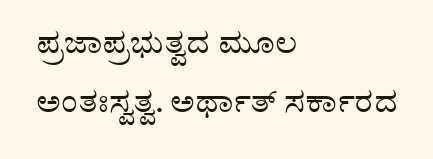ಪ್ರಜಾಪ್ರಭುತ್ವದ ಮೂಲ ಅಂತಃಸ್ವತ್ವ. ಅರ್ಥಾತ್ ಸರ್ಕಾರದ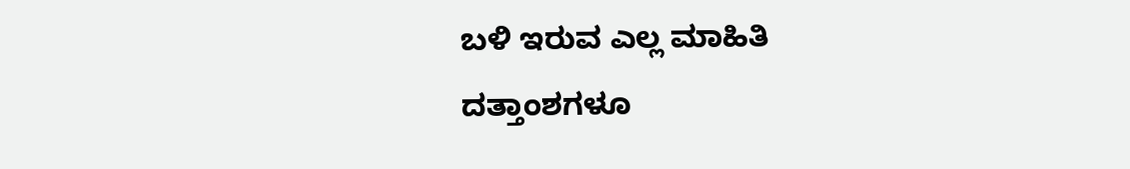ಬಳಿ ಇರುವ ಎಲ್ಲ ಮಾಹಿತಿ ದತ್ತಾಂಶಗಳೂ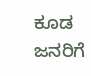ಕೂಡ ಜನರಿಗೆ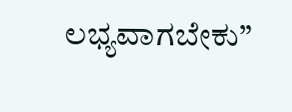ಲಭ್ಯವಾಗಬೇಕು”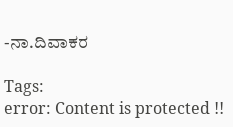-ನಾ.ದಿವಾಕರ

Tags:
error: Content is protected !!